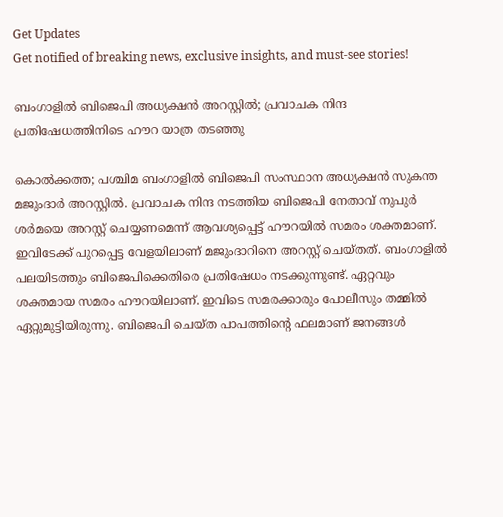Get Updates
Get notified of breaking news, exclusive insights, and must-see stories!

ബംഗാളില്‍ ബിജെപി അധ്യക്ഷന്‍ അറസ്റ്റില്‍; പ്രവാചക നിന്ദ പ്രതിഷേധത്തിനിടെ ഹൗറ യാത്ര തടഞ്ഞു

കൊല്‍ക്കത്ത; പശ്ചിമ ബംഗാളില്‍ ബിജെപി സംസ്ഥാന അധ്യക്ഷന്‍ സുകന്ത മജുംദാര്‍ അറസ്റ്റില്‍. പ്രവാചക നിന്ദ നടത്തിയ ബിജെപി നേതാവ് നുപുര്‍ ശര്‍മയെ അറസ്റ്റ് ചെയ്യണമെന്ന് ആവശ്യപ്പെട്ട് ഹൗറയില്‍ സമരം ശക്തമാണ്. ഇവിടേക്ക് പുറപ്പെട്ട വേളയിലാണ് മജുംദാറിനെ അറസ്റ്റ് ചെയ്തത്. ബംഗാളില്‍ പലയിടത്തും ബിജെപിക്കെതിരെ പ്രതിഷേധം നടക്കുന്നുണ്ട്. ഏറ്റവും ശക്തമായ സമരം ഹൗറയിലാണ്. ഇവിടെ സമരക്കാരും പോലീസും തമ്മില്‍ ഏറ്റുമുട്ടിയിരുന്നു. ബിജെപി ചെയ്ത പാപത്തിന്റെ ഫലമാണ് ജനങ്ങള്‍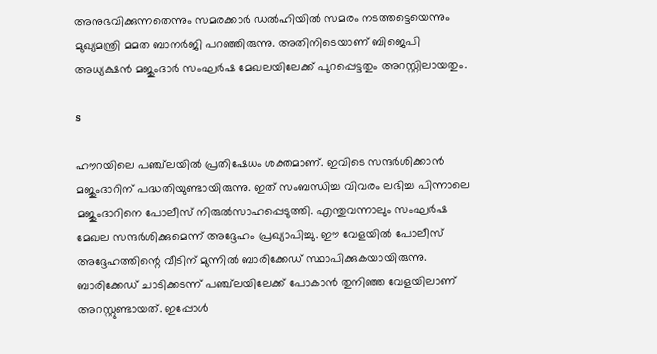അനുഭവിക്കുന്നതെന്നും സമരക്കാര്‍ ഡല്‍ഹിയില്‍ സമരം നടത്തട്ടെയെന്നും മുഖ്യമന്ത്രി മമത ബാനര്‍ജി പറഞ്ഞിരുന്നു. അതിനിടെയാണ് ബിജെപി അധ്യക്ഷന്‍ മജുംദാര്‍ സംഘര്‍ഷ മേഖലയിലേക്ക് പുറപ്പെട്ടതും അറസ്റ്റിലായതും.

s

ഹൗറയിലെ പഞ്ച്‌ലയില്‍ പ്രതിഷേധം ശക്തമാണ്. ഇവിടെ സന്ദര്‍ശിക്കാന്‍ മജുംദാറിന് പദ്ധതിയുണ്ടായിരുന്നു. ഇത് സംബന്ധിച്ച വിവരം ലഭിച്ച പിന്നാലെ മജുംദാറിനെ പോലീസ് നിരുല്‍സാഹപ്പെടുത്തി. എന്തുവന്നാലും സംഘര്‍ഷ മേഖല സന്ദര്‍ശിക്കുമെന്ന് അദ്ദേഹം പ്രഖ്യാപിച്ചു. ഈ വേളയില്‍ പോലീസ് അദ്ദേഹത്തിന്റെ വീടിന് മുന്നില്‍ ബാരിക്കേഡ് സ്ഥാപിക്കുകയായിരുന്നു. ബാരിക്കേഡ് ചാടിക്കടന്ന് പഞ്ച്‌ലയിലേക്ക് പോകാന്‍ തുനിഞ്ഞ വേളയിലാണ് അറസ്റ്റുണ്ടായത്. ഇപ്പോള്‍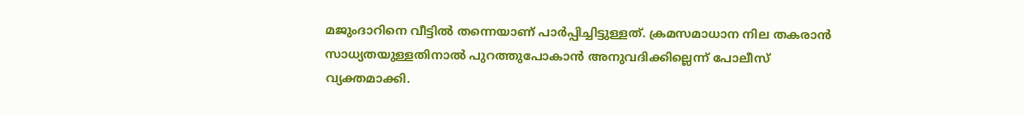മജുംദാറിനെ വീട്ടില്‍ തന്നെയാണ് പാര്‍പ്പിച്ചിട്ടുള്ളത്. ക്രമസമാധാന നില തകരാന്‍ സാധ്യതയുള്ളതിനാല്‍ പുറത്തുപോകാന്‍ അനുവദിക്കില്ലെന്ന് പോലീസ് വ്യക്തമാക്കി.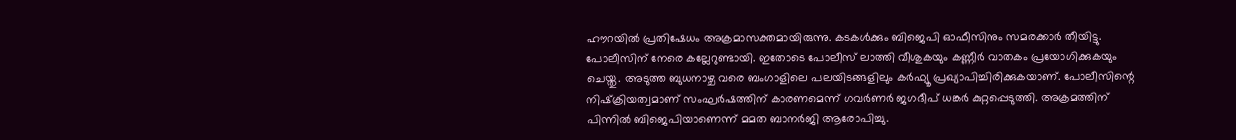ഹൗറയില്‍ പ്രതിഷേധം അക്രമാസക്തമായിരുന്നു. കടകള്‍ക്കും ബിജെപി ഓഫീസിനും സമരക്കാര്‍ തീയിട്ടു. പോലീസിന് നേരെ കല്ലേറുണ്ടായി. ഇതോടെ പോലീസ് ലാത്തി വീശുകയും കണ്ണീര്‍ വാതകം പ്രയോഗിക്കുകയും ചെയ്തു. അടുത്ത ബുധനാഴ്ച വരെ ബംഗാളിലെ പലയിടങ്ങളിലും കര്‍ഫ്യൂ പ്രഖ്യാപിച്ചിരിക്കുകയാണ്. പോലീസിന്റെ നിഷ്‌ക്രിയത്വമാണ് സംഘര്‍ഷത്തിന് കാരണമെന്ന് ഗവര്‍ണര്‍ ജഗദീപ് ധങ്കര്‍ കുറ്റപ്പെടുത്തി. അക്രമത്തിന് പിന്നില്‍ ബിജെപിയാണെന്ന് മമത ബാനര്‍ജി ആരോപിച്ചു.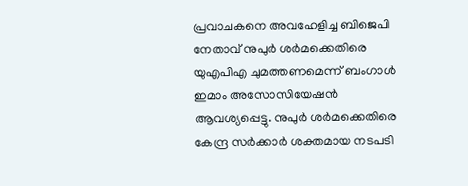പ്രവാചകനെ അവഹേളിച്ച ബിജെപി നേതാവ് നുപുര്‍ ശര്‍മക്കെതിരെ യുഎപിഎ ചുമത്തണമെന്ന് ബംഗാള്‍ ഇമാം അസോസിയേഷന്‍ ആവശ്യപ്പെട്ടു. നുപുര്‍ ശര്‍മക്കെതിരെ കേന്ദ്ര സര്‍ക്കാര്‍ ശക്തമായ നടപടി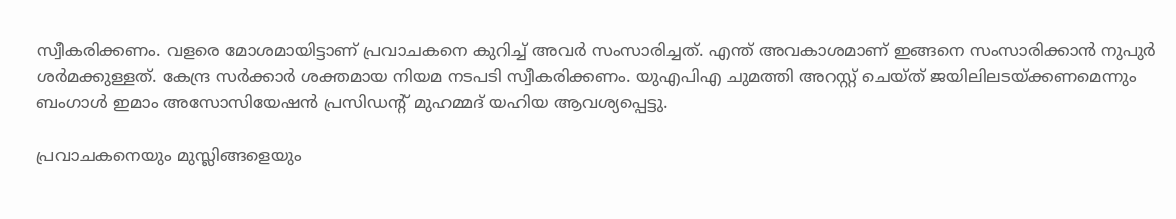സ്വീകരിക്കണം. വളരെ മോശമായിട്ടാണ് പ്രവാചകനെ കുറിച്ച് അവര്‍ സംസാരിച്ചത്. എന്ത് അവകാശമാണ് ഇങ്ങനെ സംസാരിക്കാന്‍ നുപുര്‍ ശര്‍മക്കുള്ളത്. കേന്ദ്ര സര്‍ക്കാര്‍ ശക്തമായ നിയമ നടപടി സ്വീകരിക്കണം. യുഎപിഎ ചുമത്തി അറസ്റ്റ് ചെയ്ത് ജയിലിലടയ്ക്കണമെന്നും ബംഗാള്‍ ഇമാം അസോസിയേഷന്‍ പ്രസിഡന്റ് മുഹമ്മദ് യഹിയ ആവശ്യപ്പെട്ടു.

പ്രവാചകനെയും മുസ്ലിങ്ങളെയും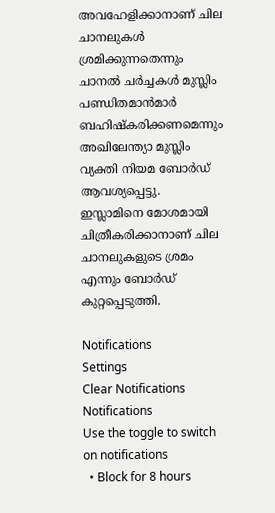അവഹേളിക്കാനാണ് ചില ചാനലുകള്‍ ശ്രമിക്കുന്നതെന്നും ചാനല്‍ ചര്‍ച്ചകള്‍ മുസ്ലിം പണ്ഡിതമാന്‍മാര്‍ ബഹിഷ്‌കരിക്കണമെന്നും അഖിലേന്ത്യാ മുസ്ലിം വ്യക്തി നിയമ ബോര്‍ഡ് ആവശ്യപ്പെട്ടു. ഇസ്ലാമിനെ മോശമായി ചിത്രീകരിക്കാനാണ് ചില ചാനലുകളുടെ ശ്രമം എന്നും ബോര്‍ഡ് കുറ്റപ്പെടുത്തി.

Notifications
Settings
Clear Notifications
Notifications
Use the toggle to switch on notifications
  • Block for 8 hours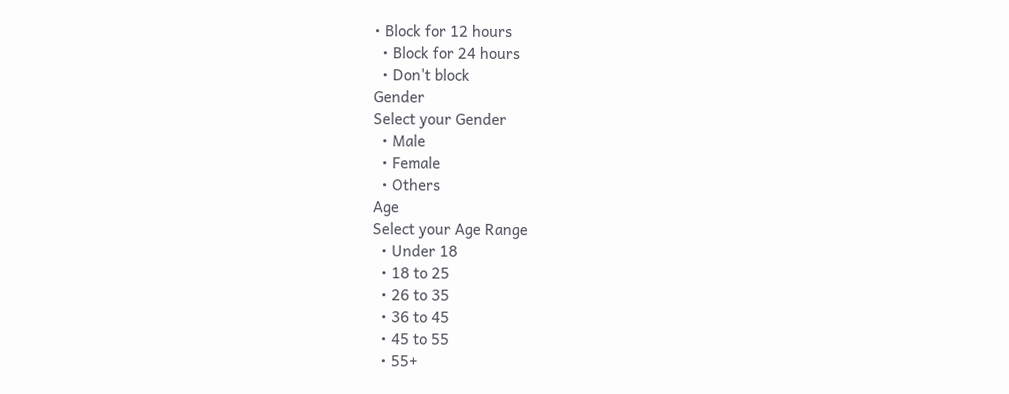• Block for 12 hours
  • Block for 24 hours
  • Don't block
Gender
Select your Gender
  • Male
  • Female
  • Others
Age
Select your Age Range
  • Under 18
  • 18 to 25
  • 26 to 35
  • 36 to 45
  • 45 to 55
  • 55+